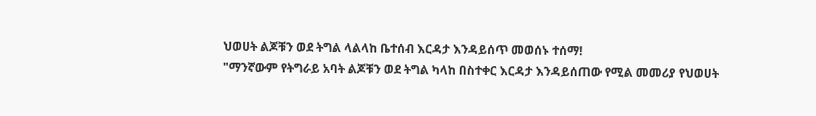ህወሀት ልጆቹን ወደ ትግል ላልላከ ቤተሰብ እርዳታ እንዳይሰጥ መወሰኑ ተሰማ!
"ማንኛውም የትግራይ አባት ልጆቹን ወደ ትግል ካላከ በስተቀር እርዳታ እንዳይሰጠው የሚል መመሪያ የህወሀት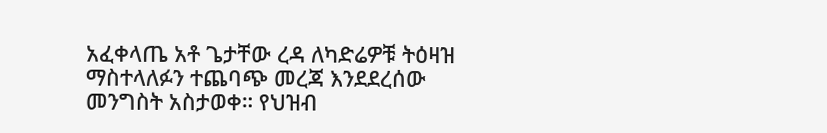አፈቀላጤ አቶ ጌታቸው ረዳ ለካድሬዎቹ ትዕዛዝ ማስተላለፉን ተጨባጭ መረጃ እንደደረሰው መንግስት አስታወቀ። የህዝብ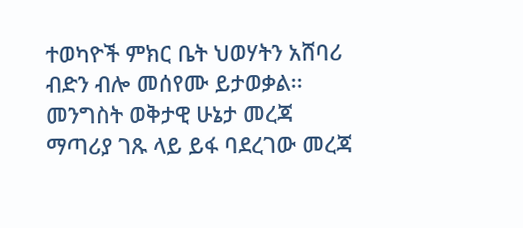ተወካዮች ምክር ቤት ህወሃትን አሸባሪ ብድን ብሎ መሰየሙ ይታወቃል፡፡ መንግስት ወቅታዊ ሁኔታ መረጃ ማጣሪያ ገጹ ላይ ይፋ ባደረገው መረጃ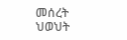መሰረት ህወህት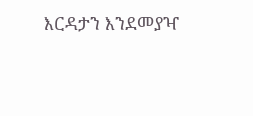እርዳታን እንደመያዣ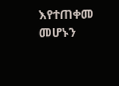እየተጠቀመ መሆኑን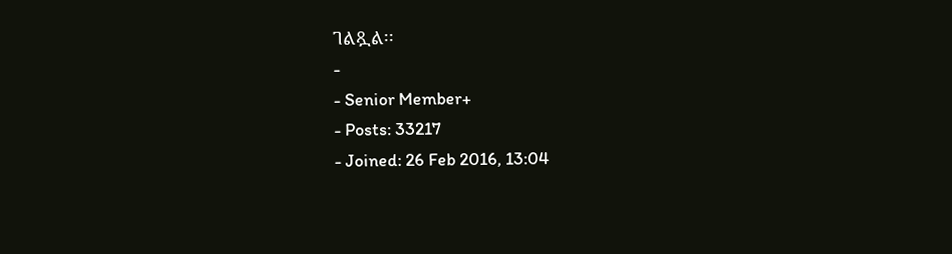ገልጿል፡፡
-
- Senior Member+
- Posts: 33217
- Joined: 26 Feb 2016, 13:04